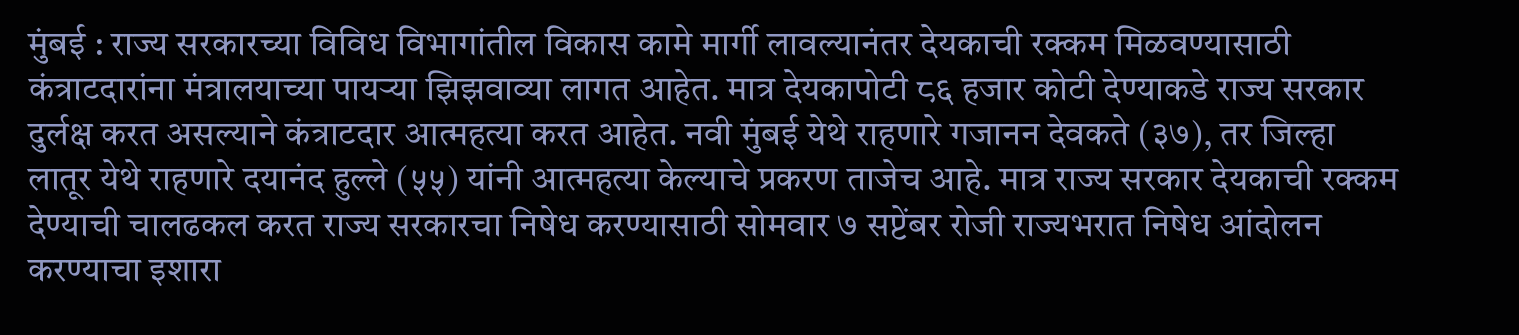मुंबई : राज्य सरकारच्या विविध विभागांतील विकास कामे मार्गी लावल्यानंतर देयकाची रक्कम मिळवण्यासाठी कंत्राटदारांना मंत्रालयाच्या पायऱ्या झिझवाव्या लागत आहेत. मात्र देयकापोटी ८६ हजार कोटी देण्याकडे राज्य सरकार दुर्लक्ष करत असल्याने कंत्राटदार आत्महत्या करत आहेत. नवी मुंबई येथे राहणारे गजानन देवकते (३७), तर जिल्हा लातूर येथे राहणारे दयानंद हुल्ले (५५) यांनी आत्महत्या केल्याचे प्रकरण ताजेच आहे. मात्र राज्य सरकार देयकाची रक्कम देण्याची चालढकल करत राज्य सरकारचा निषेध करण्यासाठी सोमवार ७ सप्टेंबर रोजी राज्यभरात निषेध आंदोलन करण्याचा इशारा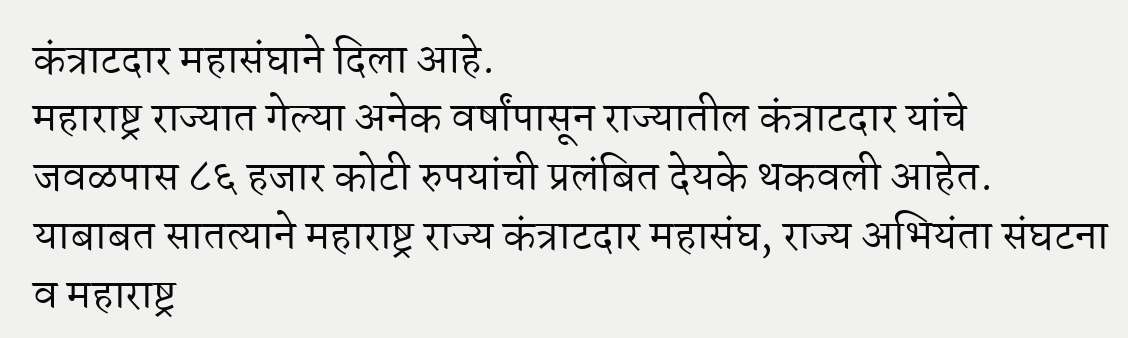कंत्राटदार महासंघाने दिला आहे.
महाराष्ट्र राज्यात गेल्या अनेक वर्षांपासून राज्यातील कंत्राटदार यांचे जवळपास ८६ हजार कोटी रुपयांची प्रलंबित देयके थकवली आहेत. याबाबत सातत्याने महाराष्ट्र राज्य कंत्राटदार महासंघ, राज्य अभियंता संघटना व महाराष्ट्र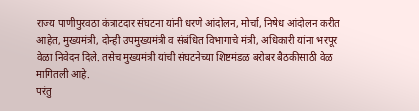राज्य पाणीपुरवठा कंत्राटदार संघटना यांनी धरणे आंदोलन, मोर्चा, निषेध आंदोलन करीत आहेत, मुख्यमंत्री, दोन्ही उपमुख्यमंत्री व संबंधित विभागाचे मंत्री, अधिकारी यांना भरपूर वेळा निवेदन दिले. तसेच मुख्यमंत्री यांची संघटनेच्या शिष्टमंडळ बरोबर बैठकीसाठी वेळ मागितली आहे.
परंतु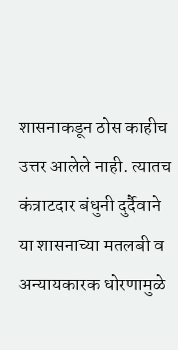शासनाकडून ठोस काहीच उत्तर आलेले नाही. त्यातच कंत्राटदार बंधुनी दुर्दैवाने या शासनाच्या मतलबी व अन्यायकारक धोरणामुळे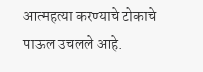आत्महत्या करण्याचे टोकाचे पाऊल उचलले आहे.